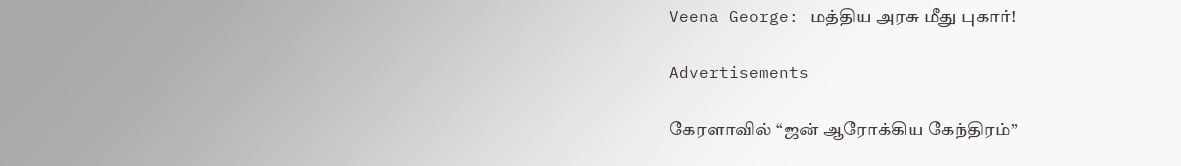Veena George: மத்திய அரசு மீது புகார்!

Advertisements

கேரளாவில் “ஜன் ஆரோக்கிய கேந்திரம்”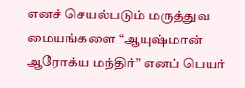எனச் செயல்படும் மருத்துவ மையங்களை “ஆயுஷ்மான் ஆரோக்ய மந்திர்” எனப் பெயர்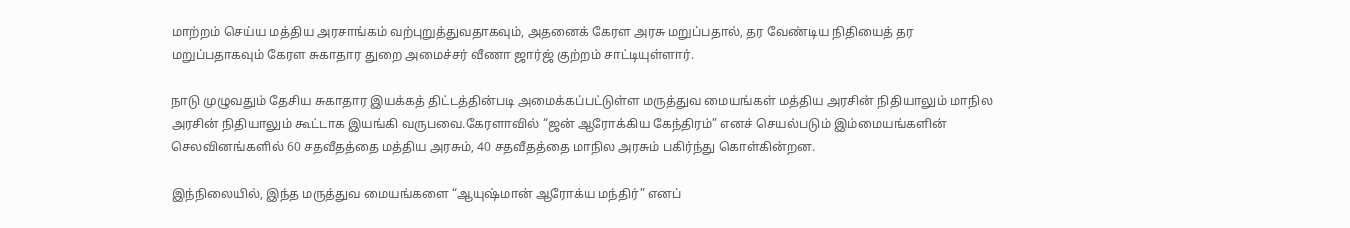மாற்றம் செய்ய மத்திய அரசாங்கம் வற்புறுத்துவதாகவும், அதனைக் கேரள அரசு மறுப்பதால், தர வேண்டிய நிதியைத் தர மறுப்பதாகவும் கேரள சுகாதார துறை அமைச்சர் வீணா ஜார்ஜ் குற்றம் சாட்டியுள்ளார்.

நாடு முழுவதும் தேசிய சுகாதார இயக்கத் திட்டத்தின்படி அமைக்கப்பட்டுள்ள மருத்துவ மையங்கள் மத்திய அரசின் நிதியாலும் மாநில அரசின் நிதியாலும் கூட்டாக இயங்கி வருபவை.கேரளாவில் “ஜன் ஆரோக்கிய கேந்திரம்” எனச் செயல்படும் இம்மையங்களின் செலவினங்களில் 60 சதவீதத்தை மத்திய அரசும், 40 சதவீதத்தை மாநில அரசும் பகிர்ந்து கொள்கின்றன.

இந்நிலையில், இந்த மருத்துவ மையங்களை “ஆயுஷ்மான் ஆரோக்ய மந்திர்” எனப்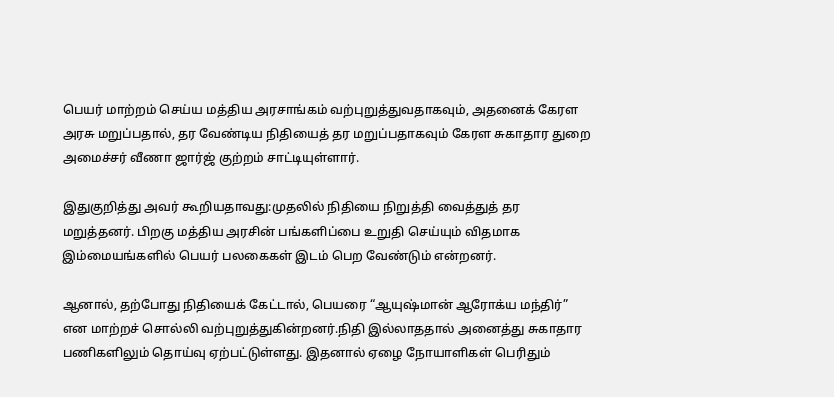பெயர் மாற்றம் செய்ய மத்திய அரசாங்கம் வற்புறுத்துவதாகவும், அதனைக் கேரள அரசு மறுப்பதால், தர வேண்டிய நிதியைத் தர மறுப்பதாகவும் கேரள சுகாதார துறை அமைச்சர் வீணா ஜார்ஜ் குற்றம் சாட்டியுள்ளார்.

இதுகுறித்து அவர் கூறியதாவது:முதலில் நிதியை நிறுத்தி வைத்துத் தர மறுத்தனர். பிறகு மத்திய அரசின் பங்களிப்பை உறுதி செய்யும் விதமாக இம்மையங்களில் பெயர் பலகைகள் இடம் பெற வேண்டும் என்றனர்.

ஆனால், தற்போது நிதியைக் கேட்டால், பெயரை “ஆயுஷ்மான் ஆரோக்ய மந்திர்” என மாற்றச் சொல்லி வற்புறுத்துகின்றனர்.நிதி இல்லாததால் அனைத்து சுகாதார பணிகளிலும் தொய்வு ஏற்பட்டுள்ளது. இதனால் ஏழை நோயாளிகள் பெரிதும்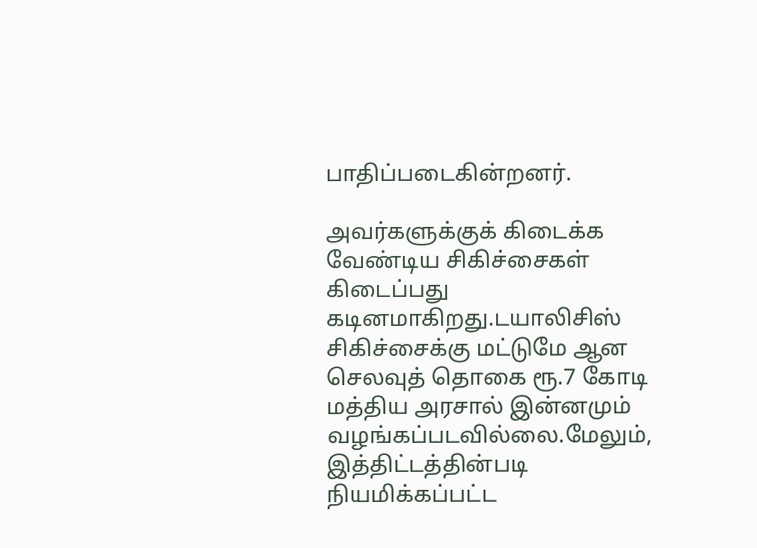பாதிப்படைகின்றனர்.

அவர்களுக்குக் கிடைக்க வேண்டிய சிகிச்சைகள் கிடைப்பது கடினமாகிறது.டயாலிசிஸ் சிகிச்சைக்கு மட்டுமே ஆன செலவுத் தொகை ரூ.7 கோடி மத்திய அரசால் இன்னமும் வழங்கப்படவில்லை.மேலும், இத்திட்டத்தின்படி நியமிக்கப்பட்ட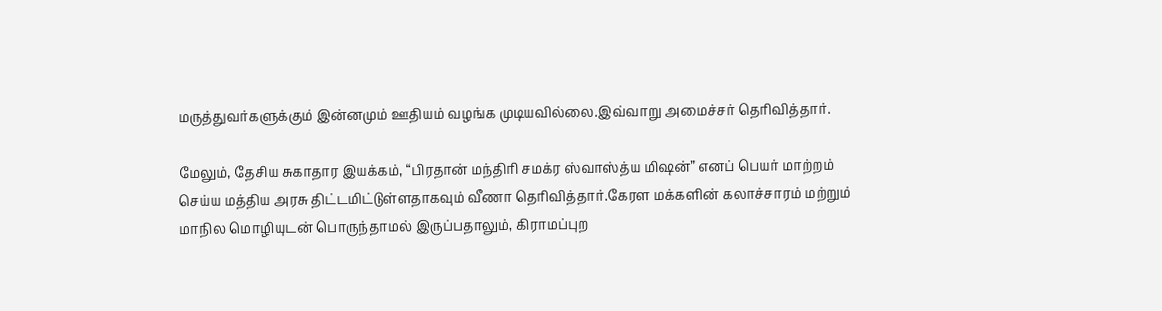மருத்துவர்களுக்கும் இன்னமும் ஊதியம் வழங்க முடியவில்லை.இவ்வாறு அமைச்சர் தெரிவித்தார்.

மேலும், தேசிய சுகாதார இயக்கம், “பிரதான் மந்திரி சமக்ர ஸ்வாஸ்த்ய மிஷன்” எனப் பெயர் மாற்றம் செய்ய மத்திய அரசு திட்டமிட்டுள்ளதாகவும் வீணா தெரிவித்தார்.கேரள மக்களின் கலாச்சாரம் மற்றும் மாநில மொழியுடன் பொருந்தாமல் இருப்பதாலும், கிராமப்புற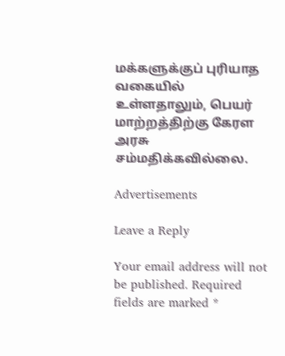மக்களுக்குப் புரியாத வகையில் உள்ளதாலும், பெயர் மாற்றத்திற்கு கேரள அரசு சம்மதிக்கவில்லை.

Advertisements

Leave a Reply

Your email address will not be published. Required fields are marked *